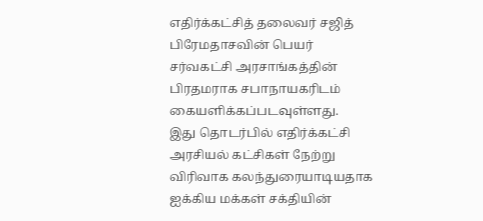எதிர்க்கட்சித் தலைவர் சஜித் பிரேமதாசவின் பெயர் சர்வகட்சி அரசாங்கத்தின் பிரதமராக சபாநாயகரிடம் கையளிக்கப்படவுள்ளது.
இது தொடர்பில் எதிர்க்கட்சி அரசியல் கட்சிகள் நேற்று விரிவாக கலந்துரையாடியதாக ஐக்கிய மக்கள் சக்தியின்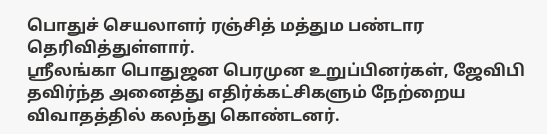பொதுச் செயலாளர் ரஞ்சித் மத்தும பண்டார தெரிவித்துள்ளார்.
ஸ்ரீலங்கா பொதுஜன பெரமுன உறுப்பினர்கள், ஜேவிபி தவிர்ந்த அனைத்து எதிர்க்கட்சிகளும் நேற்றைய விவாதத்தில் கலந்து கொண்டனர்.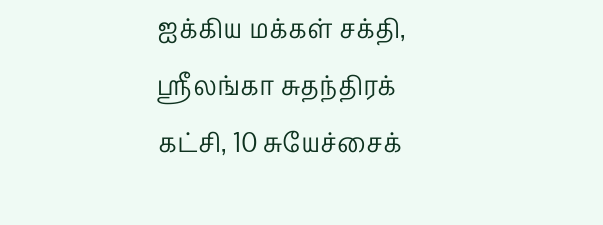ஐக்கிய மக்கள் சக்தி, ஸ்ரீலங்கா சுதந்திரக் கட்சி, 10 சுயேச்சைக்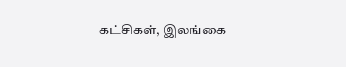கட்சிகள், இலங்கை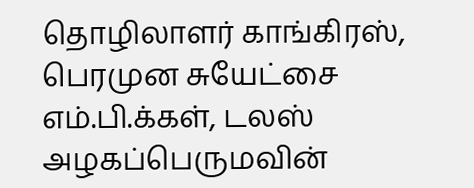தொழிலாளர் காங்கிரஸ், பெரமுன சுயேட்சை எம்.பி.க்கள், டலஸ் அழகப்பெருமவின்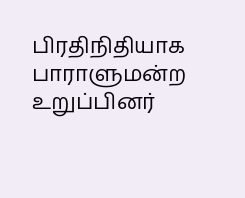பிரதிநிதியாக பாராளுமன்ற உறுப்பினர்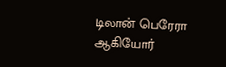டிலான் பெரேரா ஆகியோர்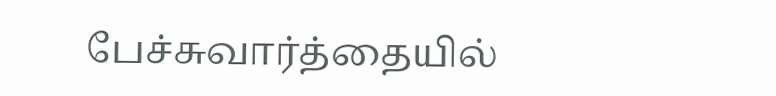பேச்சுவார்த்தையில்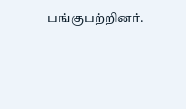பங்குபற்றினர்.